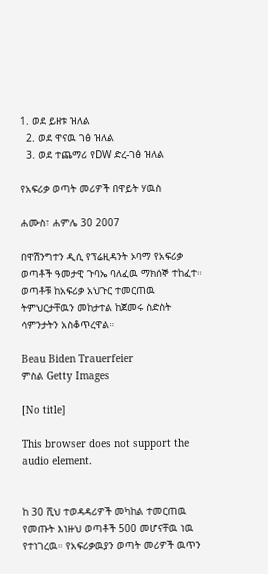1. ወደ ይዘቱ ዝለል
  2. ወደ ዋናዉ ገፅ ዝለል
  3. ወደ ተጨማሪ የDW ድረ-ገፅ ዝለል

የአፍሪቃ ወጣት መሪዎች በዋይት ሃዉስ

ሐሙስ፣ ሐምሌ 30 2007

በዋሽንግተን ዲሲ የፕሬዚዳንት ኦባማ የአፍሪቃ ወጣቶች ዓመታዊ ጉባኤ ባለፈዉ ማክሰኞ ተከፈተ። ወጣቶቹ ከአፍሪቃ አህጉር ተመርጠዉ ትምህርታቸዉን መከታተል ከጀመሩ ስድስት ሳምንታትን አስቆጥረዋል።

Beau Biden Trauerfeier
ምስል Getty Images

[No title]

This browser does not support the audio element.


ከ 30 ሺህ ተወዳዳሪዎች መካከል ተመርጠዉ የመጡት እነዙህ ወጣቶች 500 መሆናቸዉ ነዉ የተነገረዉ። የአፍሪቃዉያን ወጣት መሪዎች ዉጥን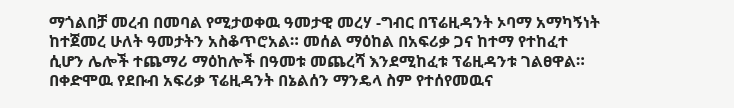ማጎልበቻ መረብ በመባል የሚታወቀዉ ዓመታዊ መረሃ -ግብር በፕሬዚዳንት ኦባማ አማካኝነት ከተጀመረ ሁለት ዓመታትን አስቆጥሮአል። መሰል ማዕከል በአፍሪቃ ጋና ከተማ የተከፈተ ሲሆን ሌሎች ተጨማሪ ማዕከሎች በዓመቱ መጨረሻ እንደሚከፈቱ ፕሬዚዳንቱ ገልፀዋል። በቀድሞዉ የደቡብ አፍሪቃ ፕሬዚዳንት በኔልሰን ማንዴላ ስም የተሰየመዉና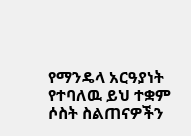የማንዴላ አርዓያነት የተባለዉ ይህ ተቋም ሶስት ስልጠናዎችን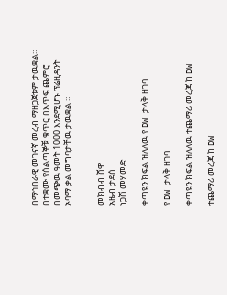በማኅበራዊ መገናኛ መረብ ማዘጋጀቱም ታዉቋል። በተቋሙ የሰልጣኞቹ ቁጥር በእጥፍ ጨምሮ በመጭዉ ዓመት 1000 እንደሚሆኑ ፕሬዚዳንት ኦባማ ቃል መግባታቸዉ ታዉቋል ።


መክብብ ሸዋ
አዜብ ታደሰ
ነጋሽ መሃመድ

ቀጣዩን ክፍል ዝለለዉ የ DW ታላቅ ዘገባ

የ DW ታላቅ ዘገባ

ቀጣዩን ክፍል ዝለለዉ ተጨማሪ መረጃ ከ DW

ተጨማሪ መረጃ ከ DW